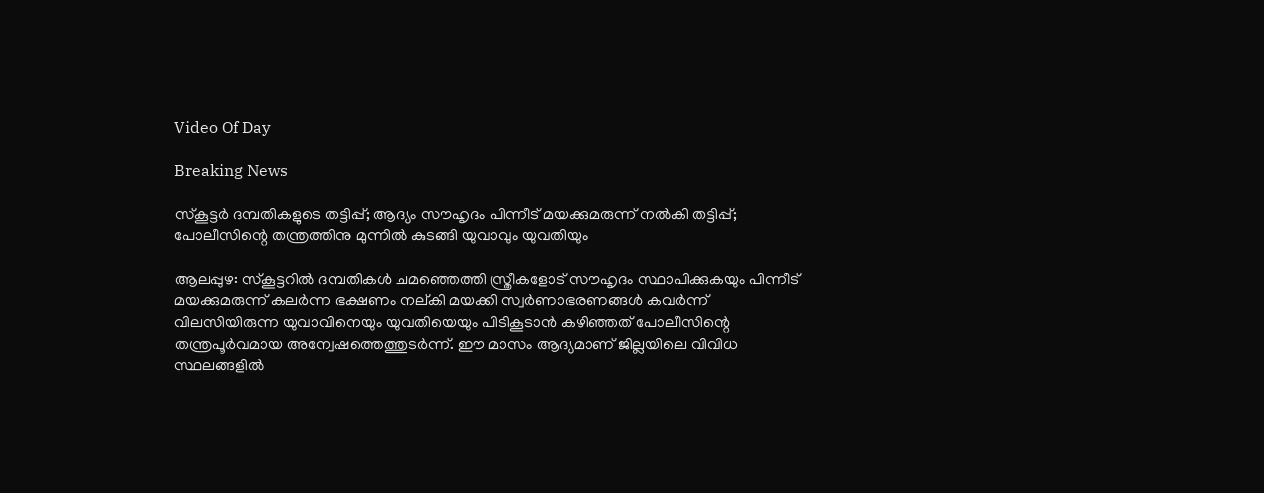Video Of Day

Breaking News

സ്കൂട്ടര്‍ ദമ്പതികളുടെ തട്ടിപ്പ്; ആദ്യം സൗഹൃദം പിന്നീട് മയക്കുമരുന്ന് നല്‍കി തട്ടിപ്പ്; പോലീസിന്റെ തന്ത്രത്തിനു മുന്നില്‍ കുടങ്ങി യുവാവും യുവതിയും

ആലപ്പുഴ: സ്കൂട്ടറില്‍ ദമ്പതികള്‍ ചമഞ്ഞെത്തി സ്ത്രീകളോട് സൗഹൃദം സ്ഥാപിക്കുകയും പിന്നീട് മയക്കുമരുന്ന് കലര്‍ന്ന ഭക്ഷണം നല്കി മയക്കി സ്വര്‍ണാഭരണങ്ങള്‍ കവര്‍ന്ന് വിലസിയിരുന്ന യുവാവിനെയും യുവതിയെയും പിടികൂടാന്‍ കഴിഞ്ഞത് പോലീസിന്റെ തന്ത്രപൂര്‍വമായ അന്വേഷത്തെത്തുടര്‍ന്ന്. ഈ മാസം ആദ്യമാണ് ജില്ലയിലെ വിവിധ സ്ഥലങ്ങളില്‍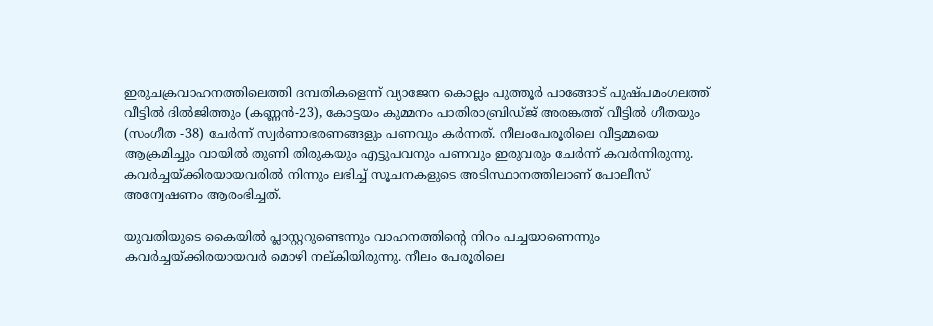ഇരുചക്രവാഹനത്തിലെത്തി ദമ്പതികളെന്ന് വ്യാജേന കൊല്ലം പുത്തൂര്‍ പാങ്ങോട് പുഷ്പമംഗലത്ത് വീട്ടില്‍ ദില്‍ജിത്തും (കണ്ണന്‍-23), കോട്ടയം കുമ്മനം പാതിരാബ്രിഡ്ജ് അരങ്കത്ത് വീട്ടില്‍ ഗീതയും (സംഗീത -38) ചേര്‍ന്ന് സ്വര്‍ണാഭരണങ്ങളും പണവും കര്‍ന്നത്. നീലംപേരൂരിലെ വീട്ടമ്മയെ ആക്രമിച്ചും വായില്‍ തുണി തിരുകയും എട്ടുപവനും പണവും ഇരുവരും ചേര്‍ന്ന് കവര്‍ന്നിരുന്നു. കവര്‍ച്ചയ്ക്കിരയായവരില്‍ നിന്നും ലഭിച്ച് സൂചനകളുടെ അടിസ്ഥാനത്തിലാണ് പോലീസ് അന്വേഷണം ആരംഭിച്ചത്.

യുവതിയുടെ കൈയില്‍ പ്ലാസ്റ്ററുണ്ടെന്നും വാഹനത്തിന്റെ നിറം പച്ചയാണെന്നും കവര്‍ച്ചയ്ക്കിരയായവര്‍ മൊഴി നല്കിയിരുന്നു. നീലം പേരൂരിലെ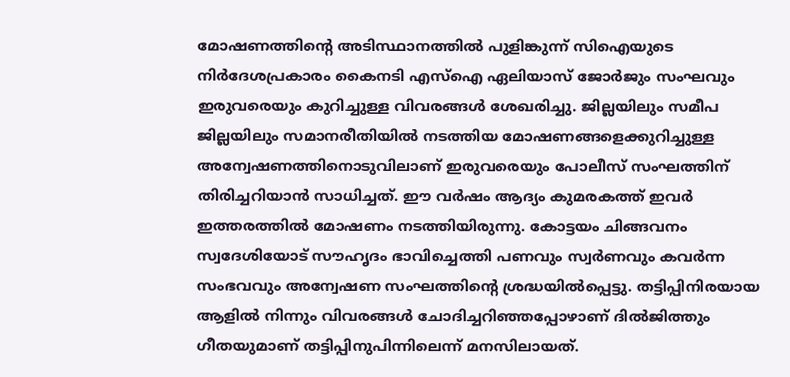മോഷണത്തിന്റെ അടിസ്ഥാനത്തില്‍ പുളിങ്കുന്ന് സിഐയുടെ നിര്‍ദേശപ്രകാരം കൈനടി എസ്‌ഐ ഏലിയാസ് ജോര്‍ജും സംഘവും ഇരുവരെയും കുറിച്ചുള്ള വിവരങ്ങള്‍ ശേഖരിച്ചു. ജില്ലയിലും സമീപ ജില്ലയിലും സമാനരീതിയില്‍ നടത്തിയ മോഷണങ്ങളെക്കുറിച്ചുള്ള അന്വേഷണത്തിനൊടുവിലാണ് ഇരുവരെയും പോലീസ് സംഘത്തിന് തിരിച്ചറിയാന്‍ സാധിച്ചത്. ഈ വര്‍ഷം ആദ്യം കുമരകത്ത് ഇവര്‍ ഇത്തരത്തില്‍ മോഷണം നടത്തിയിരുന്നു. കോട്ടയം ചിങ്ങവനം സ്വദേശിയോട് സൗഹൃദം ഭാവിച്ചെത്തി പണവും സ്വര്‍ണവും കവര്‍ന്ന സംഭവവും അന്വേഷണ സംഘത്തിന്റെ ശ്രദ്ധയില്‍പ്പെട്ടു. തട്ടിപ്പിനിരയായ ആളില്‍ നിന്നും വിവരങ്ങള്‍ ചോദിച്ചറിഞ്ഞപ്പോഴാണ് ദില്‍ജിത്തും ഗീതയുമാണ് തട്ടിപ്പിനുപിന്നിലെന്ന് മനസിലായത്.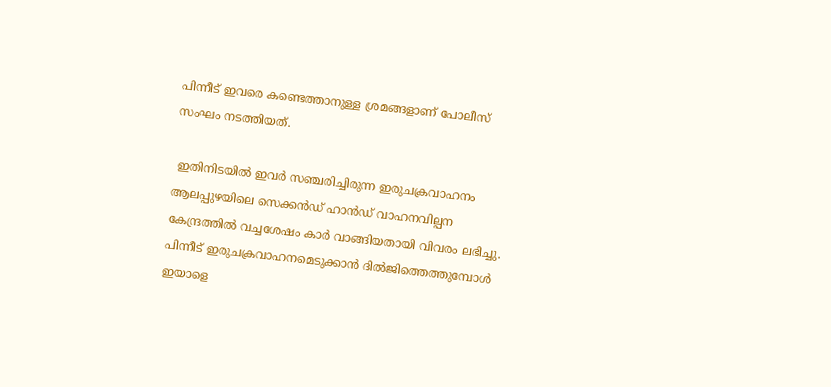പിന്നീട് ഇവരെ കണ്ടെത്താനുള്ള ശ്രമങ്ങളാണ് പോലീസ് സംഘം നടത്തിയത്.

 ഇതിനിടയില്‍ ഇവര്‍ സഞ്ചരിച്ചിരുന്ന ഇരുചക്രവാഹനം ആലപ്പുഴയിലെ സെക്കന്‍ഡ് ഹാന്‍ഡ് വാഹനവില്പന കേന്ദ്രത്തില്‍ വച്ചശേഷം കാര്‍ വാങ്ങിയതായി വിവരം ലഭിച്ചു. പിന്നീട് ഇരുചക്രവാഹനമെടുക്കാന്‍ ദില്‍ജിത്തെത്തുമ്പോള്‍ ഇയാളെ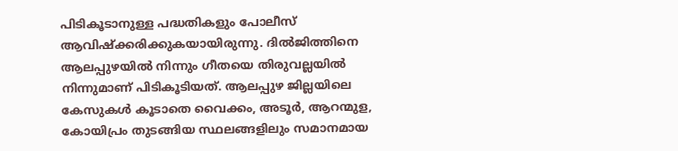പിടികൂടാനുള്ള പദ്ധതികളും പോലീസ് ആവിഷ്ക്കരിക്കുകയായിരുന്നു. ദില്‍ജിത്തിനെ ആലപ്പുഴയില്‍ നിന്നും ഗീതയെ തിരുവല്ലയില്‍ നിന്നുമാണ് പിടികൂടിയത്. ആലപ്പുഴ ജില്ലയിലെ കേസുകള്‍ കൂടാതെ വൈക്കം, അടൂര്‍, ആറന്മുള, കോയിപ്രം തുടങ്ങിയ സ്ഥലങ്ങളിലും സമാനമായ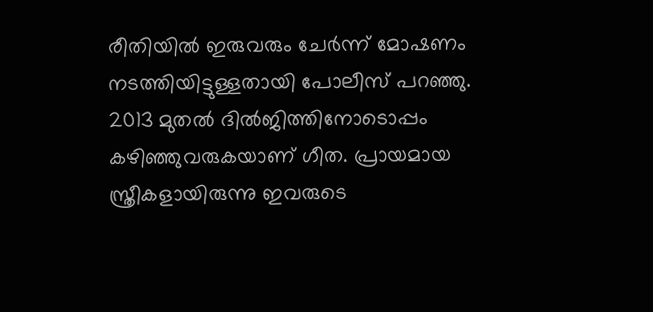രീതിയില്‍ ഇരുവരും ചേര്‍ന്ന് മോഷണം നടത്തിയിട്ടുള്ളതായി പോലീസ് പറഞ്ഞു. 2013 മുതല്‍ ദില്‍ജിത്തിനോടൊപ്പം കഴിഞ്ഞുവരുകയാണ് ഗീത. പ്രായമായ സ്ത്രീകളായിരുന്നു ഇവരുടെ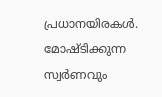പ്രധാനയിരകള്‍. മോഷ്ടിക്കുന്ന സ്വര്‍ണവും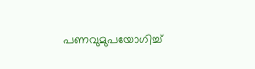പണവുമുപയോഗിച്ച്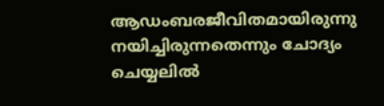ആഡംബരജീവിതമായിരുന്നു നയിച്ചിരുന്നതെന്നും ചോദ്യം ചെയ്യലില്‍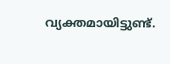വ്യക്തമായിട്ടുണ്ട്.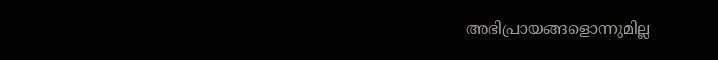അഭിപ്രായങ്ങളൊന്നുമില്ല